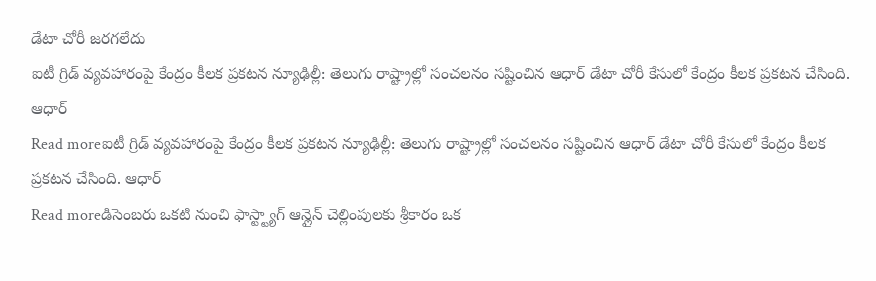డేటా చోరీ జరగలేదు
ఐటీ గ్రిడ్ వ్యవహారంపై కేంద్రం కీలక ప్రకటన న్యూఢిల్లీ: తెలుగు రాష్ట్రాల్లో సంచలనం సష్టించిన ఆధార్ డేటా చోరీ కేసులో కేంద్రం కీలక ప్రకటన చేసింది. ఆధార్
Read moreఐటీ గ్రిడ్ వ్యవహారంపై కేంద్రం కీలక ప్రకటన న్యూఢిల్లీ: తెలుగు రాష్ట్రాల్లో సంచలనం సష్టించిన ఆధార్ డేటా చోరీ కేసులో కేంద్రం కీలక ప్రకటన చేసింది. ఆధార్
Read moreడిసెంబరు ఒకటి నుంచి ఫాస్ట్ట్యాగ్ ఆన్లైన్ చెల్లింపులకు శ్రీకారం ఒక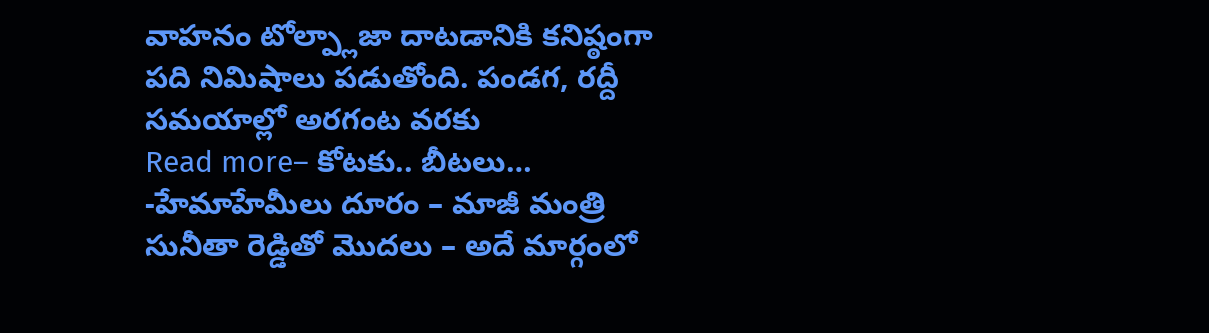వాహనం టోల్ప్లాజా దాటడానికి కనిష్ఠంగా పది నిమిషాలు పడుతోంది. పండగ, రద్దీ సమయాల్లో అరగంట వరకు
Read more– కోటకు.. బీటలు… -హేమాహేమీలు దూరం – మాజీ మంత్రి సునీతా రెడ్డితో మొదలు – అదే మార్గంలో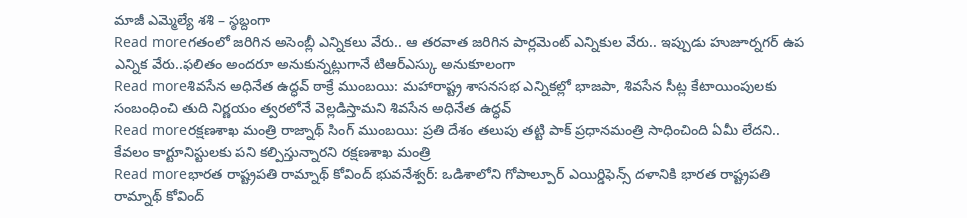మాజీ ఎమ్మెల్యే శశి – స్ఠబ్దంగా
Read moreగతంలో జరిగిన అసెంబ్లీ ఎన్నికలు వేరు.. ఆ తరవాత జరిగిన పార్లమెంట్ ఎన్నికుల వేరు.. ఇప్పుడు హుజూర్నగర్ ఉప ఎన్నిక వేరు..ఫలితం అందరూ అనుకున్నట్లుగానే టిఆర్ఎస్కు అనుకూలంగా
Read moreశివసేన అధినేత ఉద్ధవ్ ఠాక్రే ముంబయి: మహారాష్ట్ర శాసనసభ ఎన్నికల్లో భాజపా, శివసేన సీట్ల కేటాయింపులకు సంబంధించి తుది నిర్ణయం త్వరలోనే వెల్లడిస్తామని శివసేన అధినేత ఉద్ధవ్
Read moreరక్షణశాఖ మంత్రి రాజ్నాథ్ సింగ్ ముంబయి: ప్రతి దేశం తలుపు తట్టి పాక్ ప్రధానమంత్రి సాధించింది ఏమీ లేదని.. కేవలం కార్టూనిస్టులకు పని కల్పిస్తున్నారని రక్షణశాఖ మంత్రి
Read moreభారత రాష్ట్రపతి రామ్నాథ్ కోవింద్ భువనేశ్వర్: ఒడిశాలోని గోపాల్పూర్ ఎయిర్డిఫెన్స్ దళానికి భారత రాష్ట్రపతి రామ్నాథ్ కోవింద్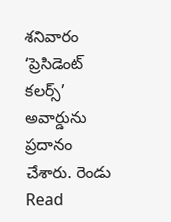శనివారం ‘ప్రెసిడెంట్ కలర్స్’ అవార్డును ప్రదానం చేశారు. రెండు
Read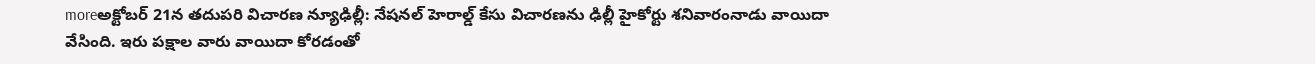moreఅక్టోబర్ 21న తదుపరి విచారణ న్యూఢిల్లీ: నేషనల్ హెరాల్డ్ కేసు విచారణను ఢిల్లీ హైకోర్టు శనివారంనాడు వాయిదా వేసింది. ఇరు పక్షాల వారు వాయిదా కోరడంతో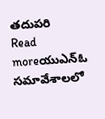తదుపరి
Read moreయుఎన్ఓ సమావేశాలలో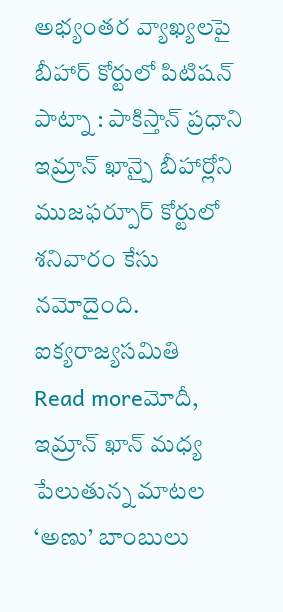అభ్యంతర వ్యాఖ్యలపై బీహార్ కోర్టులో పిటిషన్ పాట్నా : పాకిస్తాన్ ప్రధాని ఇమ్రాన్ ఖాన్పై బీహార్లోని ముజఫర్పూర్ కోర్టులో శనివారం కేసు నమోదైంది. ఐక్యరాజ్యసమితి
Read moreమోదీ, ఇమ్రాన్ ఖాన్ మధ్య పేలుతున్న మాటల ‘అణు’ బాంబులు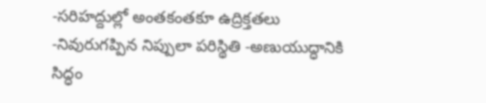-సరిహద్దుల్లో అంతకంతకూ ఉద్రిక్తతలు -నివురుగప్పిన నిప్పులా పరిస్థితి -అణుయుద్ధానికి సిద్ధం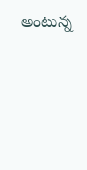అంటున్న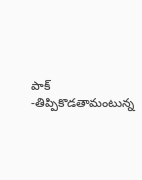పాక్ -తిప్పికొడతామంటున్న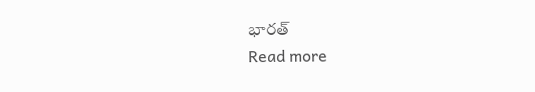భారత్
Read more